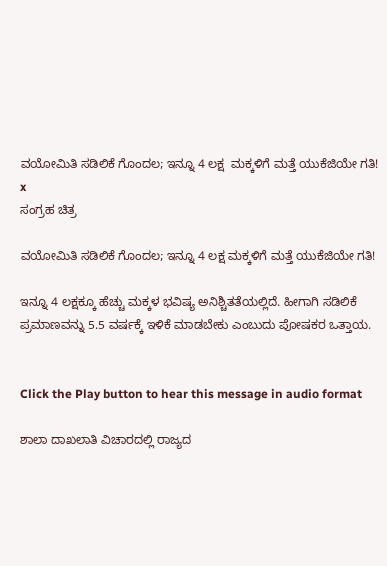ವಯೋಮಿತಿ ಸಡಿಲಿಕೆ ಗೊಂದಲ; ಇನ್ನೂ 4 ಲಕ್ಷ  ಮಕ್ಕಳಿಗೆ ಮತ್ತೆ ಯುಕೆಜಿಯೇ ಗತಿ!
x
ಸಂಗ್ರಹ ಚಿತ್ರ

ವಯೋಮಿತಿ ಸಡಿಲಿಕೆ ಗೊಂದಲ; ಇನ್ನೂ 4 ಲಕ್ಷ ಮಕ್ಕಳಿಗೆ ಮತ್ತೆ ಯುಕೆಜಿಯೇ ಗತಿ!

ಇನ್ನೂ 4 ಲಕ್ಷಕ್ಕೂ ಹೆಚ್ಚು ಮಕ್ಕಳ ಭವಿಷ್ಯ ಅನಿಶ್ಚಿತತೆಯಲ್ಲಿದೆ. ಹೀಗಾಗಿ ಸಡಿಲಿಕೆ ಪ್ರಮಾಣವನ್ನು 5.5 ವರ್ಷಕ್ಕೆ ಇಳಿಕೆ ಮಾಡಬೇಕು ಎಂಬುದು ಪೋಷಕರ ಒತ್ತಾಯ.


Click the Play button to hear this message in audio format

ಶಾಲಾ ದಾಖಲಾತಿ ವಿಚಾರದಲ್ಲಿ ರಾಜ್ಯದ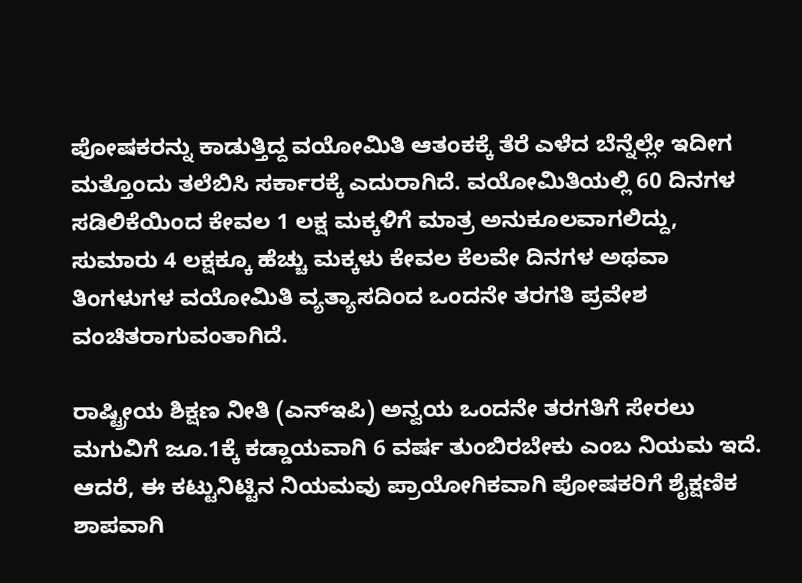ಪೋಷಕರನ್ನು ಕಾಡುತ್ತಿದ್ದ ವಯೋಮಿತಿ ಆತಂಕಕ್ಕೆ ತೆರೆ ಎಳೆದ ಬೆನ್ನೆಲ್ಲೇ ಇದೀಗ ಮತ್ತೊಂದು ತಲೆಬಿಸಿ ಸರ್ಕಾರಕ್ಕೆ ಎದುರಾಗಿದೆ. ವಯೋಮಿತಿಯಲ್ಲಿ 60 ದಿನಗಳ ಸಡಿಲಿಕೆಯಿಂದ ಕೇವಲ 1 ಲಕ್ಷ ಮಕ್ಕಳಿಗೆ ಮಾತ್ರ ಅನುಕೂಲವಾಗಲಿದ್ದು, ಸುಮಾರು 4 ಲಕ್ಷಕ್ಕೂ ಹೆಚ್ಚು ಮಕ್ಕಳು ಕೇವಲ ಕೆಲವೇ ದಿನಗಳ ಅಥವಾ ತಿಂಗಳುಗಳ ವಯೋಮಿತಿ ವ್ಯತ್ಯಾಸದಿಂದ ಒಂದನೇ ತರಗತಿ ಪ್ರವೇಶ ವಂಚಿತರಾಗುವಂತಾಗಿದೆ.

ರಾಷ್ಟ್ರೀಯ ಶಿಕ್ಷಣ ನೀತಿ (ಎನ್‌ಇಪಿ) ಅನ್ವಯ ಒಂದನೇ ತರಗತಿಗೆ ಸೇರಲು ಮಗುವಿಗೆ ಜೂ.1ಕ್ಕೆ ಕಡ್ಡಾಯವಾಗಿ 6 ವರ್ಷ ತುಂಬಿರಬೇಕು ಎಂಬ ನಿಯಮ ಇದೆ. ಆದರೆ, ಈ ಕಟ್ಟುನಿಟ್ಟಿನ ನಿಯಮವು ಪ್ರಾಯೋಗಿಕವಾಗಿ ಪೋಷಕರಿಗೆ ಶೈಕ್ಷಣಿಕ ಶಾಪವಾಗಿ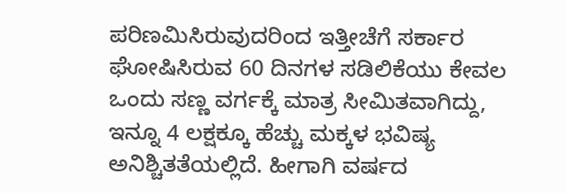ಪರಿಣಮಿಸಿರುವುದರಿಂದ ಇತ್ತೀಚೆಗೆ ಸರ್ಕಾರ ಘೋಷಿಸಿರುವ 60 ದಿನಗಳ ಸಡಿಲಿಕೆಯು ಕೇವಲ ಒಂದು ಸಣ್ಣ ವರ್ಗಕ್ಕೆ ಮಾತ್ರ ಸೀಮಿತವಾಗಿದ್ದು, ಇನ್ನೂ 4 ಲಕ್ಷಕ್ಕೂ ಹೆಚ್ಚು ಮಕ್ಕಳ ಭವಿಷ್ಯ ಅನಿಶ್ಚಿತತೆಯಲ್ಲಿದೆ. ಹೀಗಾಗಿ ವರ್ಷದ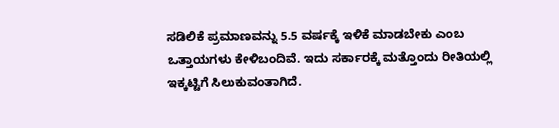ಸಡಿಲಿಕೆ ಪ್ರಮಾಣವನ್ನು 5.5 ವರ್ಷಕ್ಕೆ ಇಳಿಕೆ ಮಾಡಬೇಕು ಎಂಬ ಒತ್ತಾಯಗಳು ಕೇಳಿಬಂದಿವೆ. ಇದು ಸರ್ಕಾರಕ್ಕೆ ಮತ್ತೊಂದು ರೀತಿಯಲ್ಲಿ ಇಕ್ಕಟ್ಟಿಗೆ ಸಿಲುಕುವಂತಾಗಿದೆ.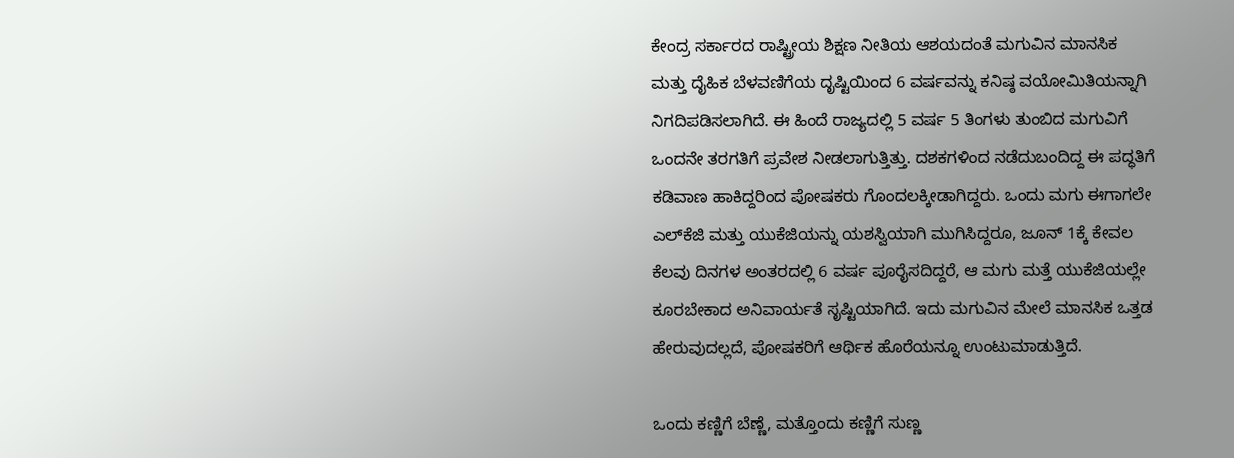ಕೇಂದ್ರ ಸರ್ಕಾರದ ರಾಷ್ಟ್ರೀಯ ಶಿಕ್ಷಣ ನೀತಿಯ ಆಶಯದಂತೆ ಮಗುವಿನ ಮಾನಸಿಕ ಮತ್ತು ದೈಹಿಕ ಬೆಳವಣಿಗೆಯ ದೃಷ್ಟಿಯಿಂದ 6 ವರ್ಷವನ್ನು ಕನಿಷ್ಠ ವಯೋಮಿತಿಯನ್ನಾಗಿ ನಿಗದಿಪಡಿಸಲಾಗಿದೆ. ಈ ಹಿಂದೆ ರಾಜ್ಯದಲ್ಲಿ 5 ವರ್ಷ 5 ತಿಂಗಳು ತುಂಬಿದ ಮಗುವಿಗೆ ಒಂದನೇ ತರಗತಿಗೆ ಪ್ರವೇಶ ನೀಡಲಾಗುತ್ತಿತ್ತು. ದಶಕಗಳಿಂದ ನಡೆದುಬಂದಿದ್ದ ಈ ಪದ್ಧತಿಗೆ ಕಡಿವಾಣ ಹಾಕಿದ್ದರಿಂದ ಪೋಷಕರು ಗೊಂದಲಕ್ಕೀಡಾಗಿದ್ದರು. ಒಂದು ಮಗು ಈಗಾಗಲೇ ಎಲ್‌ಕೆಜಿ ಮತ್ತು ಯುಕೆಜಿಯನ್ನು ಯಶಸ್ವಿಯಾಗಿ ಮುಗಿಸಿದ್ದರೂ, ಜೂನ್ 1ಕ್ಕೆ ಕೇವಲ ಕೆಲವು ದಿನಗಳ ಅಂತರದಲ್ಲಿ 6 ವರ್ಷ ಪೂರೈಸದಿದ್ದರೆ, ಆ ಮಗು ಮತ್ತೆ ಯುಕೆಜಿಯಲ್ಲೇ ಕೂರಬೇಕಾದ ಅನಿವಾರ್ಯತೆ ಸೃಷ್ಟಿಯಾಗಿದೆ. ಇದು ಮಗುವಿನ ಮೇಲೆ ಮಾನಸಿಕ ಒತ್ತಡ ಹೇರುವುದಲ್ಲದೆ, ಪೋಷಕರಿಗೆ ಆರ್ಥಿಕ ಹೊರೆಯನ್ನೂ ಉಂಟುಮಾಡುತ್ತಿದೆ.

ಒಂದು ಕಣ್ಣಿಗೆ ಬೆಣ್ಣೆ, ಮತ್ತೊಂದು ಕಣ್ಣಿಗೆ ಸುಣ್ಣ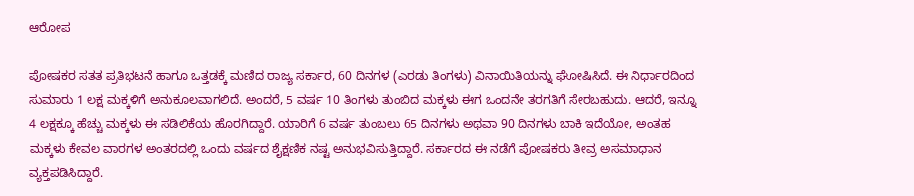ಆರೋಪ

ಪೋಷಕರ ಸತತ ಪ್ರತಿಭಟನೆ ಹಾಗೂ ಒತ್ತಡಕ್ಕೆ ಮಣಿದ ರಾಜ್ಯ ಸರ್ಕಾರ, 60 ದಿನಗಳ (ಎರಡು ತಿಂಗಳು) ವಿನಾಯಿತಿಯನ್ನು ಘೋಷಿಸಿದೆ. ಈ ನಿರ್ಧಾರದಿಂದ ಸುಮಾರು 1 ಲಕ್ಷ ಮಕ್ಕಳಿಗೆ ಅನುಕೂಲವಾಗಲಿದೆ. ಅಂದರೆ, 5 ವರ್ಷ 10 ತಿಂಗಳು ತುಂಬಿದ ಮಕ್ಕಳು ಈಗ ಒಂದನೇ ತರಗತಿಗೆ ಸೇರಬಹುದು. ಆದರೆ, ಇನ್ನೂ 4 ಲಕ್ಷಕ್ಕೂ ಹೆಚ್ಚು ಮಕ್ಕಳು ಈ ಸಡಿಲಿಕೆಯ ಹೊರಗಿದ್ದಾರೆ. ಯಾರಿಗೆ 6 ವರ್ಷ ತುಂಬಲು 65 ದಿನಗಳು ಅಥವಾ 90 ದಿನಗಳು ಬಾಕಿ ಇದೆಯೋ, ಅಂತಹ ಮಕ್ಕಳು ಕೇವಲ ವಾರಗಳ ಅಂತರದಲ್ಲಿ ಒಂದು ವರ್ಷದ ಶೈಕ್ಷಣಿಕ ನಷ್ಟ ಅನುಭವಿಸುತ್ತಿದ್ದಾರೆ. ಸರ್ಕಾರದ ಈ ನಡೆಗೆ ಪೋಷಕರು ತೀವ್ರ ಅಸಮಾಧಾನ ವ್ಯಕ್ತಪಡಿಸಿದ್ದಾರೆ.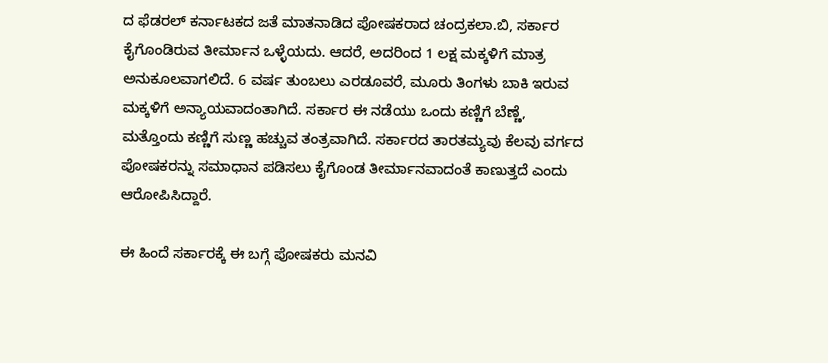ದ ಫೆಡರಲ್‌ ಕರ್ನಾಟಕದ ಜತೆ ಮಾತನಾಡಿದ ಪೋಷಕರಾದ ಚಂದ್ರಕಲಾ.ಬಿ, ಸರ್ಕಾರ ಕೈಗೊಂಡಿರುವ ತೀರ್ಮಾನ ಒಳ್ಳೆಯದು. ಆದರೆ, ಅದರಿಂದ 1 ಲಕ್ಷ ಮಕ್ಕಳಿಗೆ ಮಾತ್ರ ಅನುಕೂಲವಾಗಲಿದೆ. 6 ವರ್ಷ ತುಂಬಲು ಎರಡೂವರೆ, ಮೂರು ತಿಂಗಳು ಬಾಕಿ ಇರುವ ಮಕ್ಕಳಿಗೆ ಅನ್ಯಾಯವಾದಂತಾಗಿದೆ. ಸರ್ಕಾರ ಈ ನಡೆಯು ಒಂದು ಕಣ್ಣಿಗೆ ಬೆಣ್ಣೆ, ಮತ್ತೊಂದು ಕಣ್ಣಿಗೆ ಸುಣ್ಣ ಹಚ್ಚುವ ತಂತ್ರವಾಗಿದೆ. ಸರ್ಕಾರದ ತಾರತಮ್ಯವು ಕೆಲವು ವರ್ಗದ ಪೋಷಕರನ್ನು ಸಮಾಧಾನ ಪಡಿಸಲು ಕೈಗೊಂಡ ತೀರ್ಮಾನವಾದಂತೆ ಕಾಣುತ್ತದೆ ಎಂದು ಆರೋಪಿಸಿದ್ದಾರೆ.

ಈ ಹಿಂದೆ ಸರ್ಕಾರಕ್ಕೆ ಈ ಬಗ್ಗೆ ಪೋಷಕರು ಮನವಿ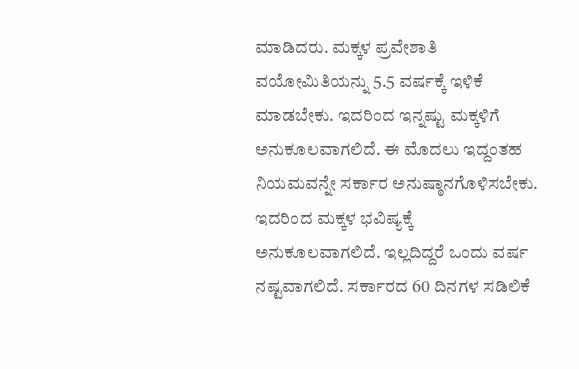ಮಾಡಿದರು. ಮಕ್ಕಳ ಪ್ರವೇಶಾತಿ ವಯೋಮಿತಿಯನ್ನು 5.5 ವರ್ಷಕ್ಕೆ ಇಳಿಕೆ ಮಾಡಬೇಕು. ಇದರಿಂದ ಇನ್ನಷ್ಟು ಮಕ್ಕಳಿಗೆ ಅನುಕೂಲವಾಗಲಿದೆ. ಈ ಮೊದಲು ಇದ್ದಂತಹ ನಿಯಮವನ್ನೇ ಸರ್ಕಾರ ಅನುಷ್ಠಾನಗೊಳಿಸಬೇಕು. ಇದರಿಂದ ಮಕ್ಕಳ ಭವಿಷ್ಯಕ್ಕೆ ಅನುಕೂಲವಾಗಲಿದೆ. ಇಲ್ಲದಿದ್ದರೆ ಒಂದು ವರ್ಷ ನಷ್ಟವಾಗಲಿದೆ. ಸರ್ಕಾರದ 60 ದಿನಗಳ ಸಡಿಲಿಕೆ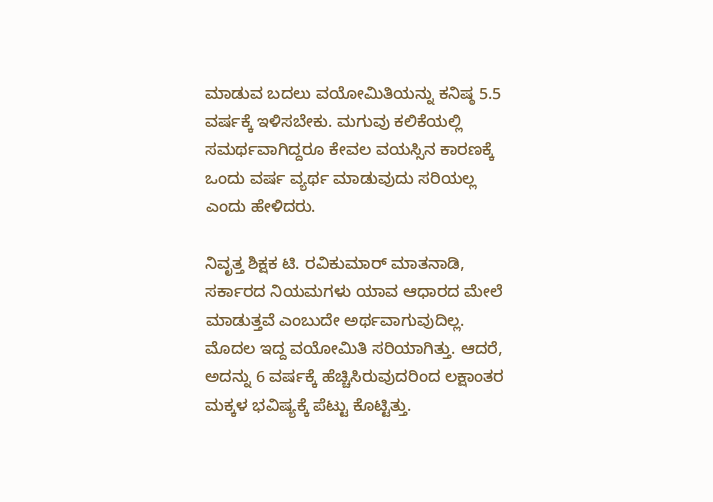ಮಾಡುವ ಬದಲು ವಯೋಮಿತಿಯನ್ನು ಕನಿಷ್ಠ 5.5 ವರ್ಷಕ್ಕೆ ಇಳಿಸಬೇಕು. ಮಗುವು ಕಲಿಕೆಯಲ್ಲಿ ಸಮರ್ಥವಾಗಿದ್ದರೂ ಕೇವಲ ವಯಸ್ಸಿನ ಕಾರಣಕ್ಕೆ ಒಂದು ವರ್ಷ ವ್ಯರ್ಥ ಮಾಡುವುದು ಸರಿಯಲ್ಲ ಎಂದು ಹೇಳಿದರು.

ನಿವೃತ್ತ ಶಿಕ್ಷಕ ಟಿ. ರವಿಕುಮಾರ್‌ ಮಾತನಾಡಿ, ಸರ್ಕಾರದ ನಿಯಮಗಳು ಯಾವ ಆಧಾರದ ಮೇಲೆ ಮಾಡುತ್ತವೆ ಎಂಬುದೇ ಅರ್ಥವಾಗುವುದಿಲ್ಲ. ಮೊದಲ ಇದ್ದ ವಯೋಮಿತಿ ಸರಿಯಾಗಿತ್ತು. ಆದರೆ, ಅದನ್ನು 6 ವರ್ಷಕ್ಕೆ ಹೆಚ್ಚಿಸಿರುವುದರಿಂದ ಲಕ್ಷಾಂತರ ಮಕ್ಕಳ ಭವಿಷ್ಯಕ್ಕೆ ಪೆಟ್ಟು ಕೊಟ್ಟಿತ್ತು.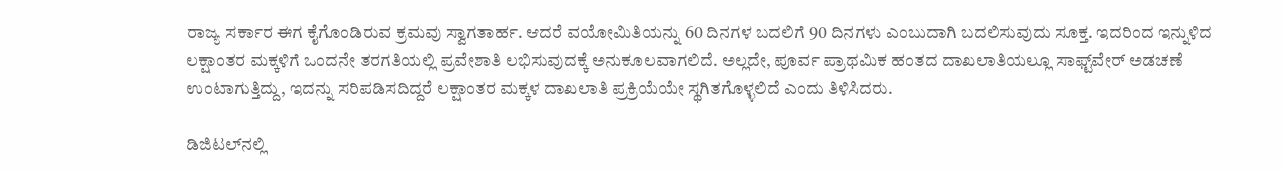ರಾಜ್ಯ ಸರ್ಕಾರ ಈಗ ಕೈಗೊಂಡಿರುವ ಕ್ರಮವು ಸ್ವಾಗತಾರ್ಹ. ಆದರೆ ವಯೋಮಿತಿಯನ್ನು 60 ದಿನಗಳ ಬದಲಿಗೆ 90 ದಿನಗಳು ಎಂಬುದಾಗಿ ಬದಲಿಸುವುದು ಸೂಕ್ತ. ಇದರಿಂದ ಇನ್ನುಳಿದ ಲಕ್ಷಾಂತರ ಮಕ್ಕಳಿಗೆ ಒಂದನೇ ತರಗತಿಯಲ್ಲಿ ಪ್ರವೇಶಾತಿ ಲಭಿಸುವುದಕ್ಕೆ ಅನುಕೂಲವಾಗಲಿದೆ. ಅಲ್ಲದೇ, ಪೂರ್ವ ಪ್ರಾಥಮಿಕ ಹಂತದ ದಾಖಲಾತಿಯಲ್ಲೂ ಸಾಫ್ಟ್‌ವೇರ್ ಅಡಚಣೆ ಉಂಟಾಗುತ್ತಿದ್ದು, ಇದನ್ನು ಸರಿಪಡಿಸದಿದ್ದರೆ ಲಕ್ಷಾಂತರ ಮಕ್ಕಳ ದಾಖಲಾತಿ ಪ್ರಕ್ರಿಯೆಯೇ ಸ್ಥಗಿತಗೊಳ್ಳಲಿದೆ ಎಂದು ತಿಳಿಸಿದರು.

ಡಿಜಿಟಲ್‌ನಲ್ಲಿ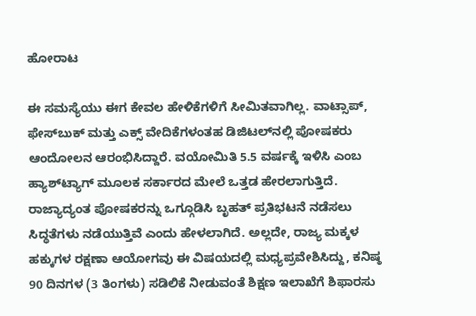ಹೋರಾಟ

ಈ ಸಮಸ್ಯೆಯು ಈಗ ಕೇವಲ ಹೇಳಿಕೆಗಳಿಗೆ ಸೀಮಿತವಾಗಿಲ್ಲ. ವಾಟ್ಸಾಪ್, ಫೇಸ್‌ಬುಕ್ ಮತ್ತು ಎಕ್ಸ್ ವೇದಿಕೆಗಳಂತಹ ಡಿಜಿಟಲ್‌ನಲ್ಲಿ ಪೋಷಕರು ಆಂದೋಲನ ಆರಂಭಿಸಿದ್ದಾರೆ. ವಯೋಮಿತಿ 5.5 ವರ್ಷಕ್ಕೆ ಇಳಿಸಿ ಎಂಬ ಹ್ಯಾಶ್‌ಟ್ಯಾಗ್ ಮೂಲಕ ಸರ್ಕಾರದ ಮೇಲೆ ಒತ್ತಡ ಹೇರಲಾಗುತ್ತಿದೆ. ರಾಜ್ಯಾದ್ಯಂತ ಪೋಷಕರನ್ನು ಒಗ್ಗೂಡಿಸಿ ಬೃಹತ್ ಪ್ರತಿಭಟನೆ ನಡೆಸಲು ಸಿದ್ಧತೆಗಳು ನಡೆಯುತ್ತಿವೆ ಎಂದು ಹೇಳಲಾಗಿದೆ. ಅಲ್ಲದೇ, ರಾಜ್ಯ ಮಕ್ಕಳ ಹಕ್ಕುಗಳ ರಕ್ಷಣಾ ಆಯೋಗವು ಈ ವಿಷಯದಲ್ಲಿ ಮಧ್ಯಪ್ರವೇಶಿಸಿದ್ದು, ಕನಿಷ್ಠ 90 ದಿನಗಳ (3 ತಿಂಗಳು) ಸಡಿಲಿಕೆ ನೀಡುವಂತೆ ಶಿಕ್ಷಣ ಇಲಾಖೆಗೆ ಶಿಫಾರಸು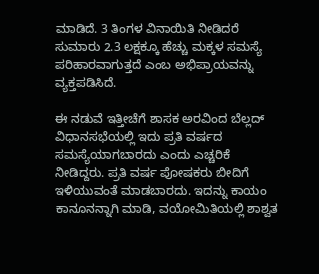ಮಾಡಿದೆ. 3 ತಿಂಗಳ ವಿನಾಯಿತಿ ನೀಡಿದರೆ ಸುಮಾರು 2.3 ಲಕ್ಷಕ್ಕೂ ಹೆಚ್ಚು ಮಕ್ಕಳ ಸಮಸ್ಯೆ ಪರಿಹಾರವಾಗುತ್ತದೆ ಎಂಬ ಅಭಿಪ್ರಾಯವನ್ನು ವ್ಯಕ್ತಪಡಿಸಿದೆ.

ಈ ನಡುವೆ ಇತ್ತೀಚೆಗೆ ಶಾಸಕ ಅರವಿಂದ ಬೆಲ್ಲದ್‌ ವಿಧಾನಸಭೆಯಲ್ಲಿ ಇದು ಪ್ರತಿ ವರ್ಷದ ಸಮಸ್ಯೆಯಾಗಬಾರದು ಎಂದು ಎಚ್ಚರಿಕೆ ನೀಡಿದ್ದರು. ಪ್ರತಿ ವರ್ಷ ಪೋಷಕರು ಬೀದಿಗೆ ಇಳಿಯುವಂತೆ ಮಾಡಬಾರದು. ಇದನ್ನು ಕಾಯಂ ಕಾನೂನನ್ನಾಗಿ ಮಾಡಿ, ವಯೋಮಿತಿಯಲ್ಲಿ ಶಾಶ್ವತ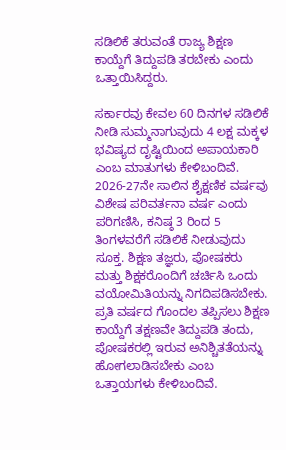ಸಡಿಲಿಕೆ ತರುವಂತೆ ರಾಜ್ಯ ಶಿಕ್ಷಣ ಕಾಯ್ದೆಗೆ ತಿದ್ದುಪಡಿ ತರಬೇಕು ಎಂದು ಒತ್ತಾಯಿಸಿದ್ದರು.

ಸರ್ಕಾರವು ಕೇವಲ 60 ದಿನಗಳ ಸಡಿಲಿಕೆ ನೀಡಿ ಸುಮ್ಮನಾಗುವುದು 4 ಲಕ್ಷ ಮಕ್ಕಳ ಭವಿಷ್ಯದ ದೃಷ್ಟಿಯಿಂದ ಅಪಾಯಕಾರಿ ಎಂಬ ಮಾತುಗಳು ಕೇಳಿಬಂದಿವೆ. 2026-27ನೇ ಸಾಲಿನ ಶೈಕ್ಷಣಿಕ ವರ್ಷವು ವಿಶೇಷ ಪರಿವರ್ತನಾ ವರ್ಷ ಎಂದು ಪರಿಗಣಿಸಿ, ಕನಿಷ್ಠ 3 ರಿಂದ 5 ತಿಂಗಳವರೆಗೆ ಸಡಿಲಿಕೆ ನೀಡುವುದು ಸೂಕ್ತ. ಶಿಕ್ಷಣ ತಜ್ಞರು, ಪೋಷಕರು ಮತ್ತು ಶಿಕ್ಷಕರೊಂದಿಗೆ ಚರ್ಚಿಸಿ ಒಂದು ವಯೋಮಿತಿಯನ್ನು ನಿಗದಿಪಡಿಸಬೇಕು. ಪ್ರತಿ ವರ್ಷದ ಗೊಂದಲ ತಪ್ಪಿಸಲು ಶಿಕ್ಷಣ ಕಾಯ್ದೆಗೆ ತಕ್ಷಣವೇ ತಿದ್ದುಪಡಿ ತಂದು, ಪೋಷಕರಲ್ಲಿ ಇರುವ ಅನಿಶ್ಚಿತತೆಯನ್ನು ಹೋಗಲಾಡಿಸಬೇಕು ಎಂಬ ಒತ್ತಾಯಗಳು ಕೇಳಿಬಂದಿವೆ.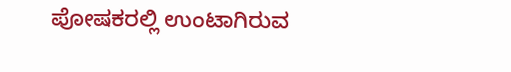ಪೋಷಕರಲ್ಲಿ ಉಂಟಾಗಿರುವ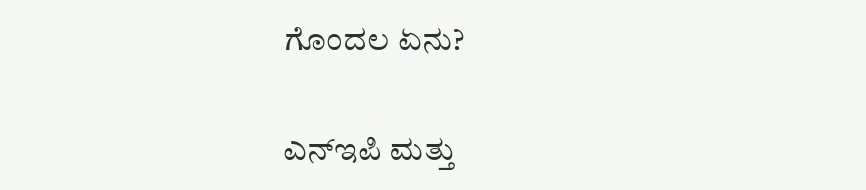ಗೊಂದಲ ಏನು?

ಎನ್‌ಇಪಿ ಮತ್ತು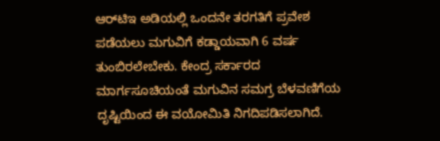ಆರ್‌ಟಿಇ ಅಡಿಯಲ್ಲಿ ಒಂದನೇ ತರಗತಿಗೆ ಪ್ರವೇಶ ಪಡೆಯಲು ಮಗುವಿಗೆ ಕಡ್ಡಾಯವಾಗಿ 6 ವರ್ಷ ತುಂಬಿರಲೇಬೇಕು. ಕೇಂದ್ರ ಸರ್ಕಾರದ ಮಾರ್ಗಸೂಚಿಯಂತೆ ಮಗುವಿನ ಸಮಗ್ರ ಬೆಳವಣಿಗೆಯ ದೃಷ್ಟಿಯಿಂದ ಈ ವಯೋಮಿತಿ ನಿಗದಿಪಡಿಸಲಾಗಿದೆ.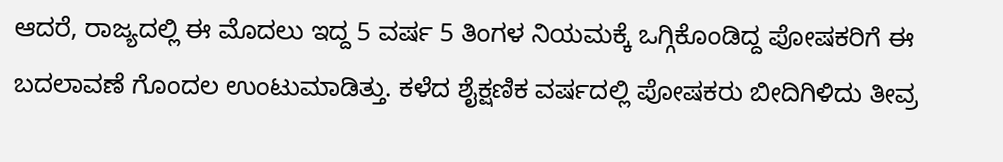ಆದರೆ, ರಾಜ್ಯದಲ್ಲಿ ಈ ಮೊದಲು ಇದ್ದ 5 ವರ್ಷ 5 ತಿಂಗಳ ನಿಯಮಕ್ಕೆ ಒಗ್ಗಿಕೊಂಡಿದ್ದ ಪೋಷಕರಿಗೆ ಈ ಬದಲಾವಣೆ ಗೊಂದಲ ಉಂಟುಮಾಡಿತ್ತು. ಕಳೆದ ಶೈಕ್ಷಣಿಕ ವರ್ಷದಲ್ಲಿ ಪೋಷಕರು ಬೀದಿಗಿಳಿದು ತೀವ್ರ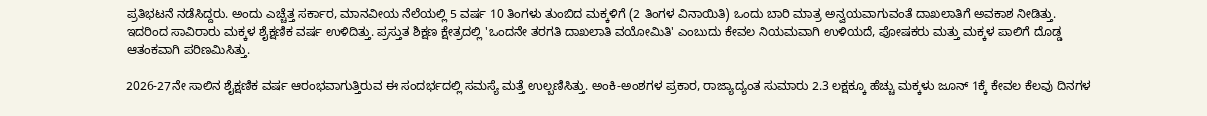ಪ್ರತಿಭಟನೆ ನಡೆಸಿದ್ದರು. ಅಂದು ಎಚ್ಚೆತ್ತ ಸರ್ಕಾರ, ಮಾನವೀಯ ನೆಲೆಯಲ್ಲಿ 5 ವರ್ಷ 10 ತಿಂಗಳು ತುಂಬಿದ ಮಕ್ಕಳಿಗೆ (2 ತಿಂಗಳ ವಿನಾಯಿತಿ) ಒಂದು ಬಾರಿ ಮಾತ್ರ ಅನ್ವಯವಾಗುವಂತೆ ದಾಖಲಾತಿಗೆ ಅವಕಾಶ ನೀಡಿತ್ತು. ಇದರಿಂದ ಸಾವಿರಾರು ಮಕ್ಕಳ ಶೈಕ್ಷಣಿಕ ವರ್ಷ ಉಳಿದಿತ್ತು. ಪ್ರಸ್ತುತ ಶಿಕ್ಷಣ ಕ್ಷೇತ್ರದಲ್ಲಿ 'ಒಂದನೇ ತರಗತಿ ದಾಖಲಾತಿ ವಯೋಮಿತಿ' ಎಂಬುದು ಕೇವಲ ನಿಯಮವಾಗಿ ಉಳಿಯದೆ, ಪೋಷಕರು ಮತ್ತು ಮಕ್ಕಳ ಪಾಲಿಗೆ ದೊಡ್ಡ ಆತಂಕವಾಗಿ ಪರಿಣಮಿಸಿತ್ತು.

2026-27ನೇ ಸಾಲಿನ ಶೈಕ್ಷಣಿಕ ವರ್ಷ ಆರಂಭವಾಗುತ್ತಿರುವ ಈ ಸಂದರ್ಭದಲ್ಲಿ ಸಮಸ್ಯೆ ಮತ್ತೆ ಉಲ್ಬಣಿಸಿತ್ತು. ಅಂಕಿ-ಅಂಶಗಳ ಪ್ರಕಾರ, ರಾಜ್ಯಾದ್ಯಂತ ಸುಮಾರು 2.3 ಲಕ್ಷಕ್ಕೂ ಹೆಚ್ಚು ಮಕ್ಕಳು ಜೂನ್ 1ಕ್ಕೆ ಕೇವಲ ಕೆಲವು ದಿನಗಳ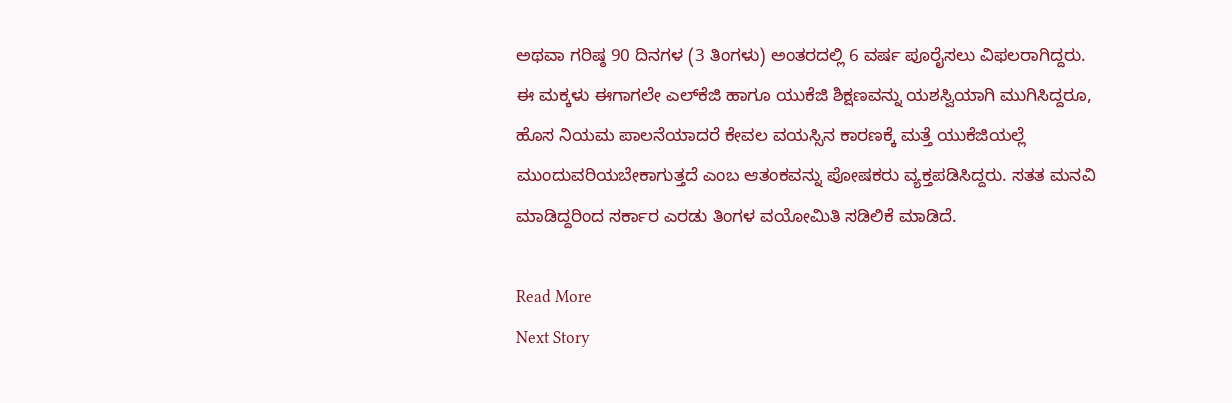ಅಥವಾ ಗರಿಷ್ಠ 90 ದಿನಗಳ (3 ತಿಂಗಳು) ಅಂತರದಲ್ಲಿ 6 ವರ್ಷ ಪೂರೈಸಲು ವಿಫಲರಾಗಿದ್ದರು. ಈ ಮಕ್ಕಳು ಈಗಾಗಲೇ ಎಲ್‌ಕೆಜಿ ಹಾಗೂ ಯುಕೆಜಿ ಶಿಕ್ಷಣವನ್ನು ಯಶಸ್ವಿಯಾಗಿ ಮುಗಿಸಿದ್ದರೂ, ಹೊಸ ನಿಯಮ ಪಾಲನೆಯಾದರೆ ಕೇವಲ ವಯಸ್ಸಿನ ಕಾರಣಕ್ಕೆ ಮತ್ತೆ ಯುಕೆಜಿಯಲ್ಲೆ ಮುಂದುವರಿಯಬೇಕಾಗುತ್ತದೆ ಎಂಬ ಆತಂಕವನ್ನು ಪೋಷಕರು ವ್ಯಕ್ತಪಡಿಸಿದ್ದರು. ಸತತ ಮನವಿ ಮಾಡಿದ್ದರಿಂದ ಸರ್ಕಾರ ಎರಡು ತಿಂಗಳ ವಯೋಮಿತಿ ಸಡಿಲಿಕೆ ಮಾಡಿದೆ.

Read More
Next Story